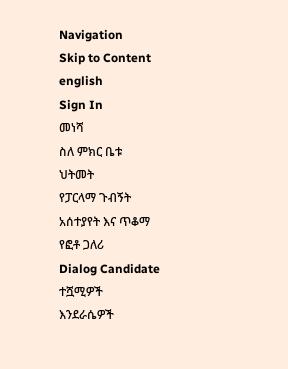Navigation
Skip to Content
english
Sign In
መነሻ
ስለ ምክር ቤቱ
ህትመት
የፓርላማ ጉብኝት
አሰተያየት እና ጥቆማ
የፎቶ ጋለሪ
Dialog Candidate
ተሿሚዎች
እንደራሴዎች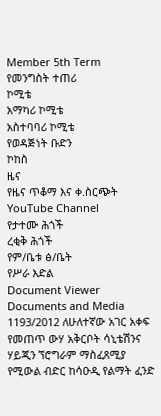Member 5th Term
የመንግስት ተጠሪ
ኮሚቴ
አማካሪ ኮሚቴ
አስተባባሪ ኮሚቴ
የወዳጅነት ቡድን
ኮከስ
ዜና
የዜና ጥቆማ እና ቀ.ስርጭት
YouTube Channel
የታተሙ ሕጎች
ረቂቅ ሕጎች
የም/ቤቱ ፅ/ቤት
የሥራ እድል
Document Viewer
Documents and Media
1193/2012 ለሁለተኛው አገር አቀፍ የመጠጥ ውሃ አቅርቦት ሳኒቴሽንና ሃይጂን ኘሮግራም ማስፈጸሚያ የሚውል ብድር ከሳዑዲ የልማት ፈንድ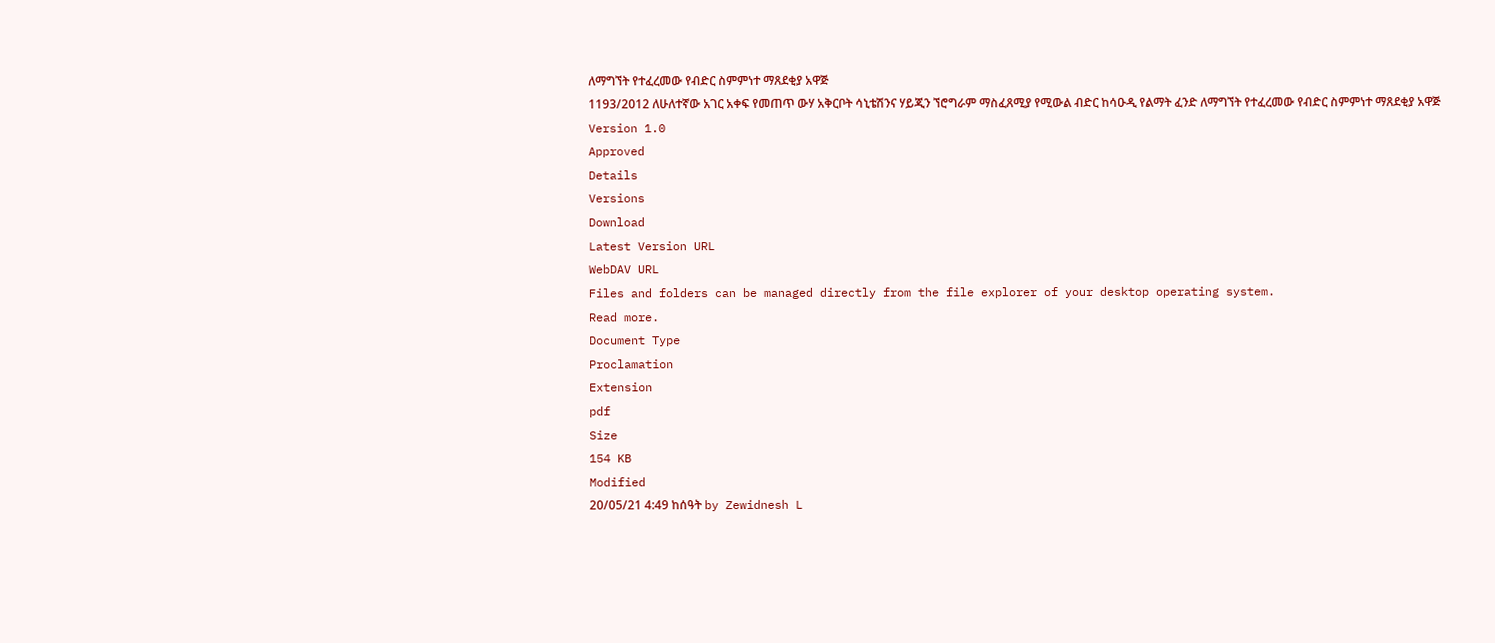ለማግኘት የተፈረመው የብድር ስምምነተ ማጸደቂያ አዋጅ
1193/2012 ለሁለተኛው አገር አቀፍ የመጠጥ ውሃ አቅርቦት ሳኒቴሽንና ሃይጂን ኘሮግራም ማስፈጸሚያ የሚውል ብድር ከሳዑዲ የልማት ፈንድ ለማግኘት የተፈረመው የብድር ስምምነተ ማጸደቂያ አዋጅ
Version 1.0
Approved
Details
Versions
Download
Latest Version URL
WebDAV URL
Files and folders can be managed directly from the file explorer of your desktop operating system.
Read more.
Document Type
Proclamation
Extension
pdf
Size
154 KB
Modified
20/05/21 4:49 ከሰዓት by Zewidnesh L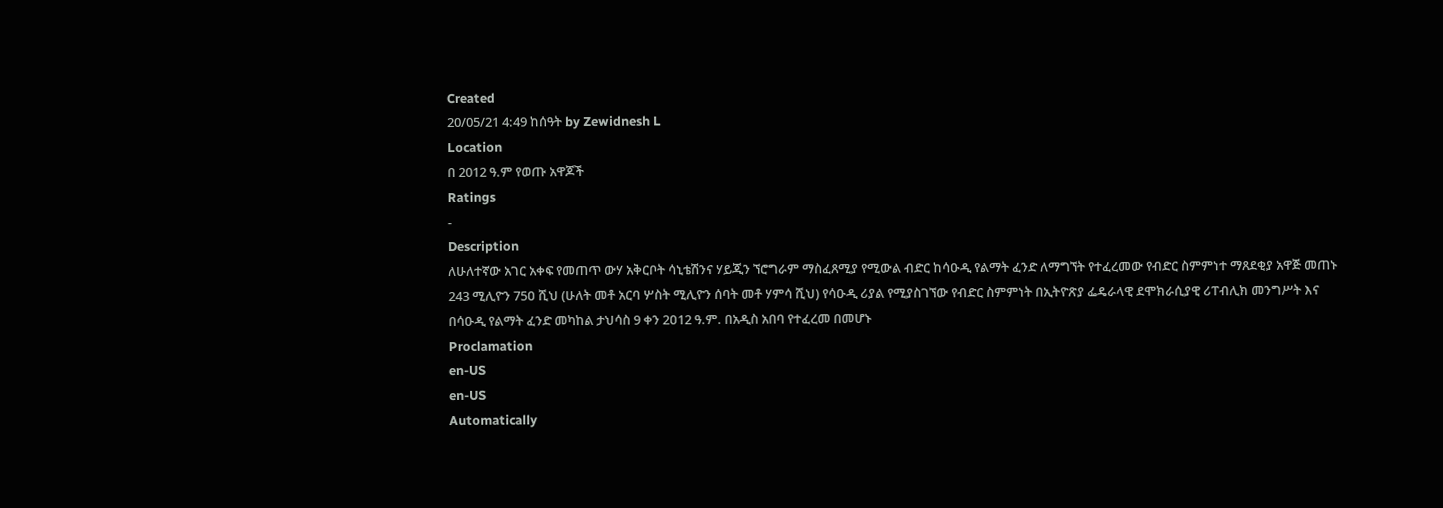Created
20/05/21 4:49 ከሰዓት by Zewidnesh L
Location
በ 2012 ዓ.ም የወጡ አዋጆች
Ratings
-
Description
ለሁለተኛው አገር አቀፍ የመጠጥ ውሃ አቅርቦት ሳኒቴሽንና ሃይጂን ኘሮግራም ማስፈጸሚያ የሚውል ብድር ከሳዑዲ የልማት ፈንድ ለማግኘት የተፈረመው የብድር ስምምነተ ማጸደቂያ አዋጅ መጠኑ 243 ሚሊዮን 75ዐ ሺህ (ሁለት መቶ አርባ ሦስት ሚሊዮን ሰባት መቶ ሃምሳ ሺህ) የሳዑዲ ሪያል የሚያስገኘው የብድር ስምምነት በኢትዮጽያ ፌዴራላዊ ደሞክራሲያዊ ሪፐብሊክ መንግሥት እና በሳዑዲ የልማት ፈንድ መካከል ታህሳስ 9 ቀን 2ዐ12 ዓ.ም. በአዲስ አበባ የተፈረመ በመሆኑ
Proclamation
en-US
en-US
Automatically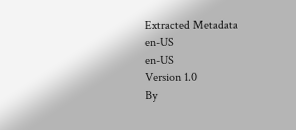Extracted Metadata
en-US
en-US
Version 1.0
By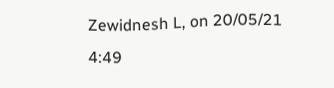Zewidnesh L, on 20/05/21 4:49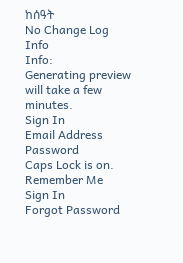ከሰዓት
No Change Log
Info
Info:
Generating preview will take a few minutes.
Sign In
Email Address
Password
Caps Lock is on.
Remember Me
Sign In
Forgot Password